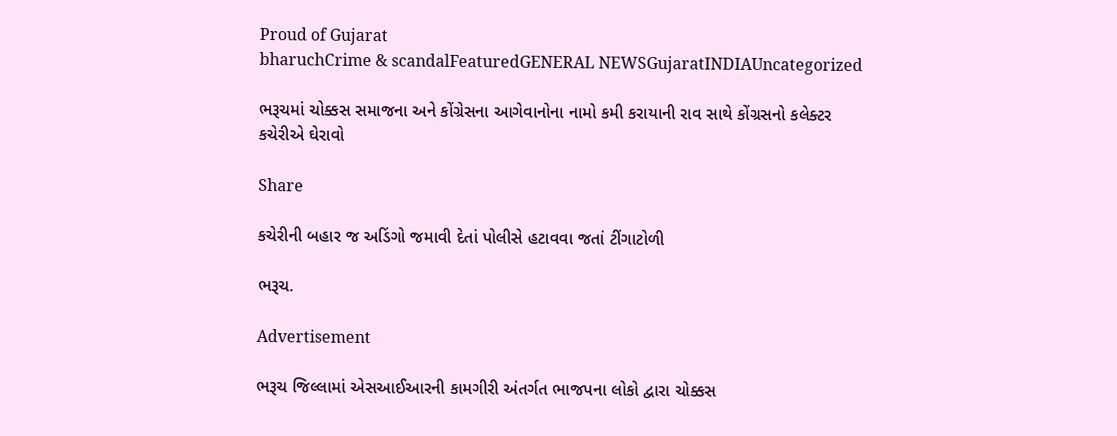Proud of Gujarat
bharuchCrime & scandalFeaturedGENERAL NEWSGujaratINDIAUncategorized

ભરૂચમાં ચોક્કસ સમાજના અને કોંગ્રેસના આગેવાનોના નામો કમી કરાયાની રાવ સાથે કોંગ્રસનો કલેક્ટર કચેરીએ ઘેરાવો

Share

કચેરીની બહાર જ અડિંગો જમાવી દેતાં પોલીસે હટાવવા જતાં ટીંગાટોળી

ભરૂચ.

Advertisement

ભરૂચ જિલ્લામાં એસઆઈઆરની કામગીરી અંતર્ગત ભાજપના લોકો દ્વારા ચોક્કસ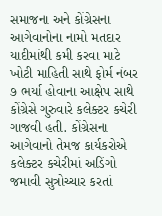સમાજના અને કોંગ્રેસના આગેવાનોના નામો મતદાર યાદીમાંથી કમી કરવા માટે ખોટી માહિતી સાથે ફોર્મ નંબર ૭ ભર્યા હોવાના આક્ષેપ સાથે કોંગ્રેસે ગુરુવારે કલેક્ટર કચેરી ગાજવી હતી. કોંગ્રેસના આગેવાનો તેમજ કાર્યકરોએ કલેક્ટર કચેરીમાં અડિંગો જમાવી સુત્રોચ્ચાર કરતાં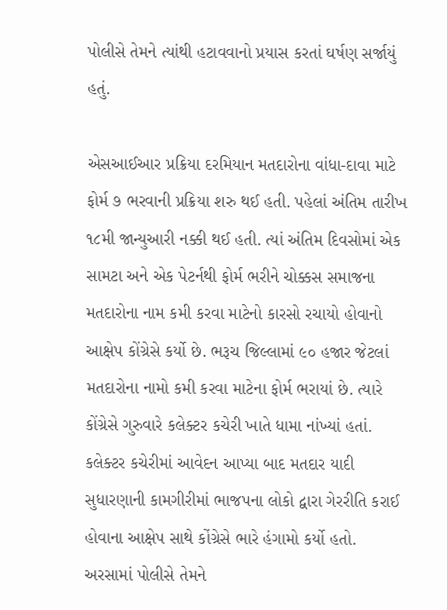પોલીસે તેમને ત્યાંથી હટાવવાનો પ્રયાસ કરતાં ઘર્ષણ સર્જાયું હતું.

એસઆઈઆર પ્રક્રિયા દરમિયાન મતદારોના વાંધા-દાવા માટે ફોર્મ ૭ ભરવાની પ્રક્રિયા શરુ થઈ હતી. પહેલાં અંતિમ તારીખ ૧૮મી જાન્યુઆરી નક્કી થઈ હતી. ત્યાં અંતિમ દિવસોમાં એક સામટા અને એક પેટર્નથી ફોર્મ ભરીને ચોક્કસ સમાજના મતદારોના નામ કમી કરવા માટેનો કારસો રચાયો હોવાનો આક્ષેપ કોંગ્રેસે કર્યો છે. ભરૂચ જિલ્લામાં ૯૦ હજાર જેટલાં મતદારોના નામો કમી કરવા માટેના ફોર્મ ભરાયાં છે. ત્યારે કોંગ્રેસે ગુરુવારે કલેક્ટર કચેરી ખાતે ધામા નાંખ્યાં હતાં. કલેક્ટર કચેરીમાં આવેદન આપ્યા બાદ મતદાર યાદી સુધારણાની કામગીરીમાં ભાજપના લોકો દ્વારા ગેરરીતિ કરાઈ હોવાના આક્ષેપ સાથે કોંગ્રેસે ભારે હંગામો કર્યો હતો. અરસામાં પોલીસે તેમને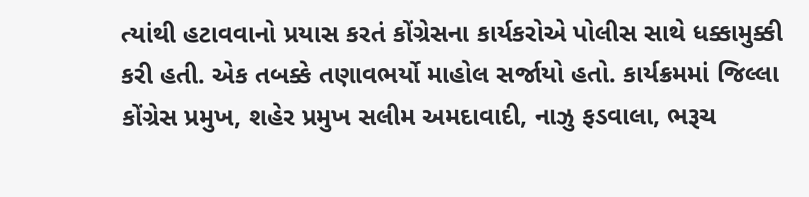ત્યાંથી હટાવવાનો પ્રયાસ કરતં કોંગ્રેસના કાર્યકરોએ પોલીસ સાથે ધક્કામુક્કી કરી હતી. એક તબક્કે તણાવભર્યો માહોલ સર્જાયો હતો. કાર્યક્રમમાં જિલ્લા કોંગ્રેસ પ્રમુખ, શહેર પ્રમુખ સલીમ અમદાવાદી, નાઝુ ફડવાલા, ભરૂચ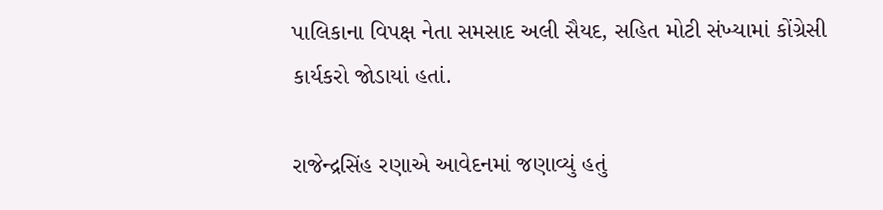પાલિકાના વિપક્ષ નેતા સમસાદ અલી સૈયદ, સહિત મોટી સંખ્યામાં કોંગ્રેસી કાર્યકરો જોડાયાં હતાં.

રાજેન્દ્રસિંહ રણાએ આવેદનમાં જણાવ્યું હતું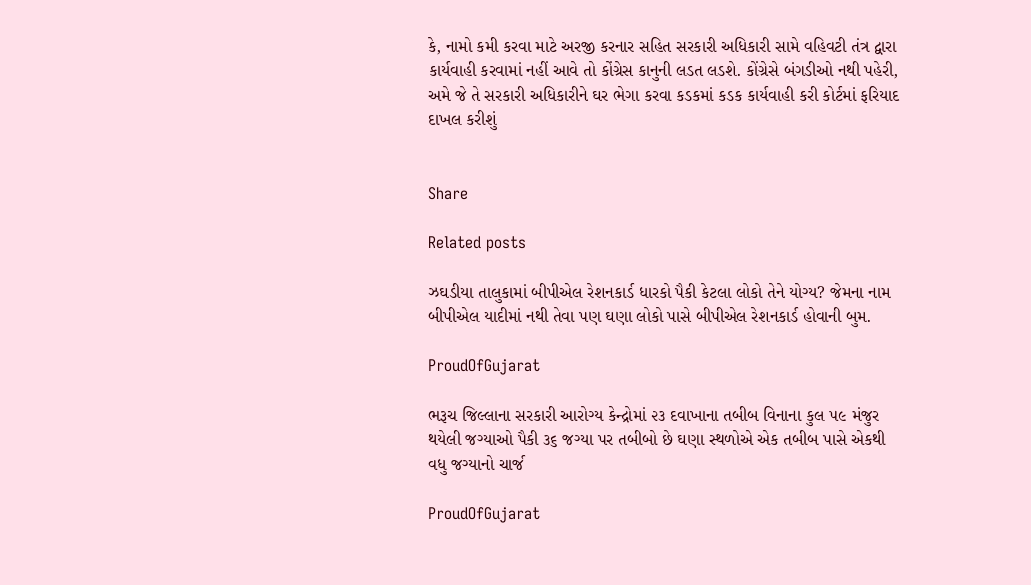કે, નામો કમી કરવા માટે અરજી કરનાર સહિત સરકારી અધિકારી સામે વહિવટી તંત્ર દ્વારા કાર્યવાહી કરવામાં નહીં આવે તો કોંગ્રેસ કાનુની લડત લડશે. કોંગ્રેસે બંગડીઓ નથી પહેરી, અમે જે તે સરકારી અધિકારીને ઘર ભેગા કરવા કડકમાં કડક કાર્યવાહી કરી કોર્ટમાં ફરિયાદ દાખલ કરીશું


Share

Related posts

ઝઘડીયા તાલુકામાં બીપીએલ રેશનકાર્ડ ધારકો પૈકી કેટલા લોકો તેને યોગ્ય? જેમના નામ બીપીએલ યાદીમાં નથી તેવા પણ ઘણા લોકો પાસે બીપીએલ રેશનકાર્ડ હોવાની બુમ.

ProudOfGujarat

ભરૂચ જિલ્લાના સરકારી આરોગ્ય કેન્દ્રોમાં ૨૩ દવાખાના તબીબ વિનાના કુલ ૫૯ મંજુર થયેલી જગ્યાઓ પૈકી ૩૬ જગ્યા પર તબીબો છે ઘણા સ્થળોએ એક તબીબ પાસે એકથી વધુ જગ્યાનો ચાર્જ

ProudOfGujarat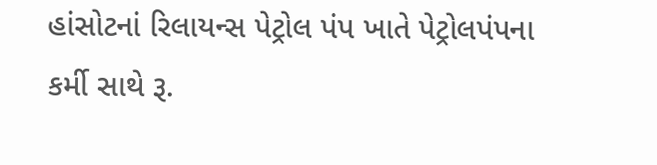હાંસોટનાં રિલાયન્સ પેટ્રોલ પંપ ખાતે પેટ્રોલપંપના કર્મી સાથે રૂ.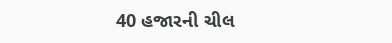40 હજારની ચીલ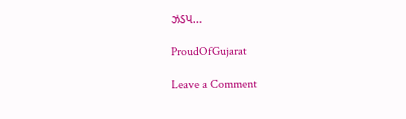ઝડપ…

ProudOfGujarat

Leave a Comment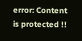error: Content is protected !!